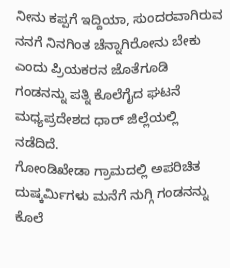ನೀನು ಕಪ್ಪಗೆ ಇದ್ದಿಯಾ, ಸುಂದರವಾಗಿರುವ ನನಗೆ ನಿನಗಿಂತ ಚೆನ್ನಾಗಿರೋನು ಬೇಕು ಎಂದು ಪ್ರಿಯಕರನ ಜೊತೆಗೂಡಿ ಗಂಡನನ್ನು ಪತ್ನಿ ಕೊಲೆಗೈದ ಘಟನೆ ಮಧ್ಯಪ್ರದೇಶದ ಧಾರ್ ಜಿಲ್ಲೆಯಲ್ಲಿ ನಡೆದಿದೆ.
ಗೋಂಡಿಖೇಡಾ ಗ್ರಾಮದಲ್ಲಿ ಅಪರಿಚಿತ ದುಷ್ಕರ್ಮಿಗಳು ಮನೆಗೆ ನುಗ್ಗಿ ಗಂಡನನ್ನು ಕೊಲೆ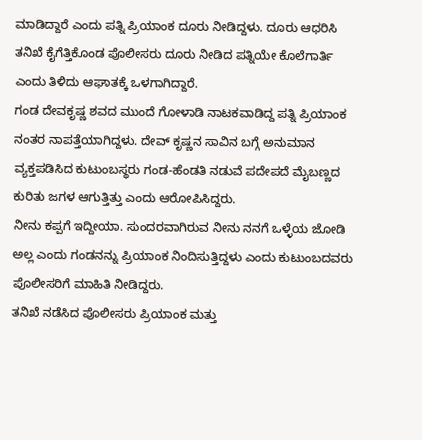ಮಾಡಿದ್ದಾರೆ ಎಂದು ಪತ್ನಿ ಪ್ರಿಯಾಂಕ ದೂರು ನೀಡಿದ್ದಳು. ದೂರು ಆಧರಿಸಿ ತನಿಖೆ ಕೈಗೆತ್ತಿಕೊಂಡ ಪೊಲೀಸರು ದೂರು ನೀಡಿದ ಪತ್ನಿಯೇ ಕೊಲೆಗಾರ್ತಿ ಎಂದು ತಿಳಿದು ಆಘಾತಕ್ಕೆ ಒಳಗಾಗಿದ್ದಾರೆ.
ಗಂಡ ದೇವಕೃಷ್ಣ ಶವದ ಮುಂದೆ ಗೋಳಾಡಿ ನಾಟಕವಾಡಿದ್ದ ಪತ್ನಿ ಪ್ರಿಯಾಂಕ ನಂತರ ನಾಪತ್ತೆಯಾಗಿದ್ದಳು. ದೇವ್ ಕೃಷ್ಣನ ಸಾವಿನ ಬಗ್ಗೆ ಅನುಮಾನ ವ್ಯಕ್ತಪಡಿಸಿದ ಕುಟುಂಬಸ್ಥರು ಗಂಡ-ಹೆಂಡತಿ ನಡುವೆ ಪದೇಪದೆ ಮೈಬಣ್ಣದ ಕುರಿತು ಜಗಳ ಆಗುತ್ತಿತ್ತು ಎಂದು ಆರೋಪಿಸಿದ್ದರು.
ನೀನು ಕಪ್ಪಗೆ ಇದ್ದೀಯಾ. ಸುಂದರವಾಗಿರುವ ನೀನು ನನಗೆ ಒಳ್ಳೆಯ ಜೋಡಿ ಅಲ್ಲ ಎಂದು ಗಂಡನನ್ನು ಪ್ರಿಯಾಂಕ ನಿಂದಿಸುತ್ತಿದ್ದಳು ಎಂದು ಕುಟುಂಬದವರು ಪೊಲೀಸರಿಗೆ ಮಾಹಿತಿ ನೀಡಿದ್ದರು.
ತನಿಖೆ ನಡೆಸಿದ ಪೊಲೀಸರು ಪ್ರಿಯಾಂಕ ಮತ್ತು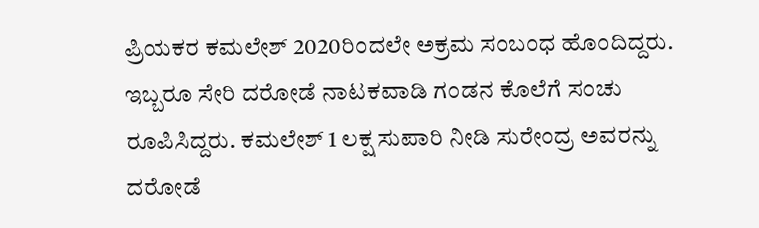ಪ್ರಿಯಕರ ಕಮಲೇಶ್ 2020ರಿಂದಲೇ ಅಕ್ರಮ ಸಂಬಂಧ ಹೊಂದಿದ್ದರು. ಇಬ್ಬರೂ ಸೇರಿ ದರೋಡೆ ನಾಟಕವಾಡಿ ಗಂಡನ ಕೊಲೆಗೆ ಸಂಚು ರೂಪಿಸಿದ್ದರು. ಕಮಲೇಶ್ 1 ಲಕ್ಷ ಸುಪಾರಿ ನೀಡಿ ಸುರೇಂದ್ರ ಅವರನ್ನು ದರೋಡೆ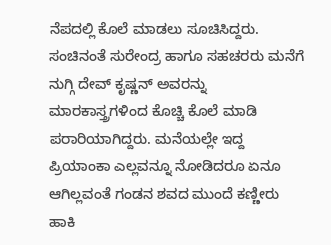ನೆಪದಲ್ಲಿ ಕೊಲೆ ಮಾಡಲು ಸೂಚಿಸಿದ್ದರು.
ಸಂಚಿನಂತೆ ಸುರೇಂದ್ರ ಹಾಗೂ ಸಹಚರರು ಮನೆಗೆ ನುಗ್ಗಿ ದೇವ್ ಕೃಷ್ಣನ್ ಅವರನ್ನು ಮಾರಕಾಸ್ತ್ರಗಳಿಂದ ಕೊಚ್ಚಿ ಕೊಲೆ ಮಾಡಿ ಪರಾರಿಯಾಗಿದ್ದರು. ಮನೆಯಲ್ಲೇ ಇದ್ದ ಪ್ರಿಯಾಂಕಾ ಎಲ್ಲವನ್ನೂ ನೋಡಿದರೂ ಏನೂ ಆಗಿಲ್ಲವಂತೆ ಗಂಡನ ಶವದ ಮುಂದೆ ಕಣ್ಣೀರು ಹಾಕಿ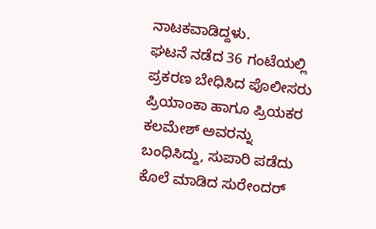ನಾಟಕವಾಡಿದ್ದಳು.
ಘಟನೆ ನಡೆದ 36 ಗಂಟೆಯಲ್ಲಿ ಪ್ರಕರಣ ಬೇಧಿಸಿದ ಪೊಲೀಸರು ಪ್ರಿಯಾಂಕಾ ಹಾಗೂ ಪ್ರಿಯಕರ ಕಲಮೇಶ್ ಅವರನ್ನು ಬಂಧಿಸಿದ್ದು, ಸುಪಾರಿ ಪಡೆದು ಕೊಲೆ ಮಾಡಿದ ಸುರೇಂದರ್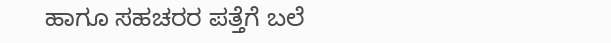ಹಾಗೂ ಸಹಚರರ ಪತ್ತೆಗೆ ಬಲೆ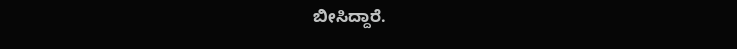ಬೀಸಿದ್ದಾರೆ.